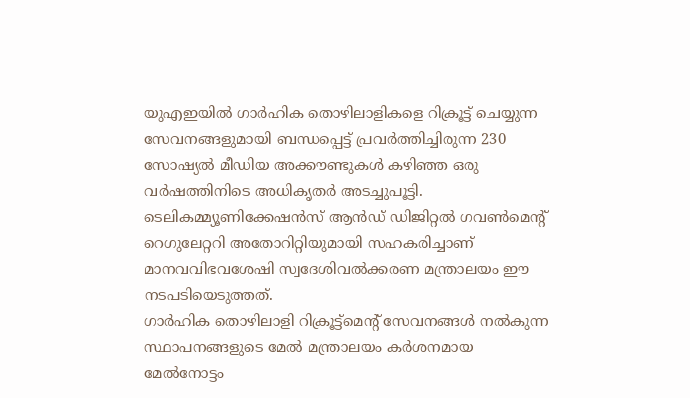യുഎഇയിൽ ഗാർഹിക തൊഴിലാളികളെ റിക്രൂട്ട് ചെയ്യുന്ന സേവനങ്ങളുമായി ബന്ധപ്പെട്ട് പ്രവർത്തിച്ചിരുന്ന 230 സോഷ്യൽ മീഡിയ അക്കൗണ്ടുകൾ കഴിഞ്ഞ ഒരു വർഷത്തിനിടെ അധികൃതർ അടച്ചുപൂട്ടി. ടെലികമ്മ്യൂണിക്കേഷൻസ് ആൻഡ് ഡിജിറ്റൽ ഗവൺമെന്റ് റെഗുലേറ്ററി അതോറിറ്റിയുമായി സഹകരിച്ചാണ് മാനവവിഭവശേഷി സ്വദേശിവൽക്കരണ മന്ത്രാലയം ഈ നടപടിയെടുത്തത്.
ഗാർഹിക തൊഴിലാളി റിക്രൂട്ട്മെന്റ് സേവനങ്ങൾ നൽകുന്ന സ്ഥാപനങ്ങളുടെ മേൽ മന്ത്രാലയം കർശനമായ മേൽനോട്ടം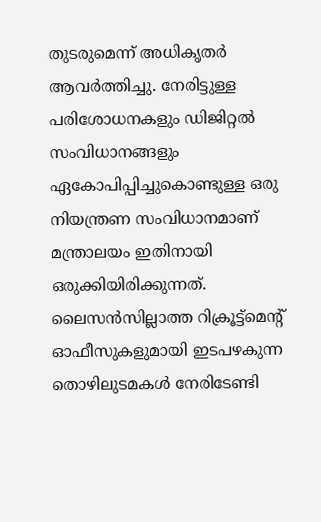തുടരുമെന്ന് അധികൃതർ ആവർത്തിച്ചു. നേരിട്ടുള്ള പരിശോധനകളും ഡിജിറ്റൽ സംവിധാനങ്ങളും ഏകോപിപ്പിച്ചുകൊണ്ടുള്ള ഒരു നിയന്ത്രണ സംവിധാനമാണ് മന്ത്രാലയം ഇതിനായി ഒരുക്കിയിരിക്കുന്നത്.
ലൈസൻസില്ലാത്ത റിക്രൂട്ട്മെന്റ് ഓഫീസുകളുമായി ഇടപഴകുന്ന തൊഴിലുടമകൾ നേരിടേണ്ടി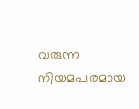വരുന്ന നിയമപരമായ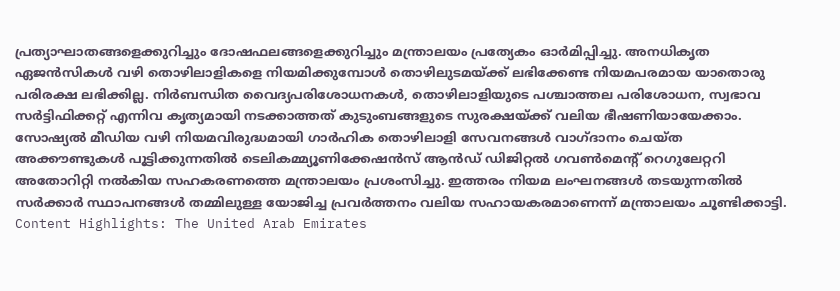പ്രത്യാഘാതങ്ങളെക്കുറിച്ചും ദോഷഫലങ്ങളെക്കുറിച്ചും മന്ത്രാലയം പ്രത്യേകം ഓർമിപ്പിച്ചു. അനധികൃത ഏജൻസികൾ വഴി തൊഴിലാളികളെ നിയമിക്കുമ്പോൾ തൊഴിലുടമയ്ക്ക് ലഭിക്കേണ്ട നിയമപരമായ യാതൊരു പരിരക്ഷ ലഭിക്കില്ല. നിർബന്ധിത വൈദ്യപരിശോധനകൾ, തൊഴിലാളിയുടെ പശ്ചാത്തല പരിശോധന, സ്വഭാവ സർട്ടിഫിക്കറ്റ് എന്നിവ കൃത്യമായി നടക്കാത്തത് കുടുംബങ്ങളുടെ സുരക്ഷയ്ക്ക് വലിയ ഭീഷണിയായേക്കാം.
സോഷ്യൽ മീഡിയ വഴി നിയമവിരുദ്ധമായി ഗാർഹിക തൊഴിലാളി സേവനങ്ങൾ വാഗ്ദാനം ചെയ്ത അക്കൗണ്ടുകൾ പൂട്ടിക്കുന്നതിൽ ടെലികമ്മ്യൂണിക്കേഷൻസ് ആൻഡ് ഡിജിറ്റൽ ഗവൺമെന്റ് റെഗുലേറ്ററി അതോറിറ്റി നൽകിയ സഹകരണത്തെ മന്ത്രാലയം പ്രശംസിച്ചു. ഇത്തരം നിയമ ലംഘനങ്ങൾ തടയുന്നതിൽ സർക്കാർ സ്ഥാപനങ്ങൾ തമ്മിലുള്ള യോജിച്ച പ്രവർത്തനം വലിയ സഹായകരമാണെന്ന് മന്ത്രാലയം ചൂണ്ടിക്കാട്ടി.
Content Highlights: The United Arab Emirates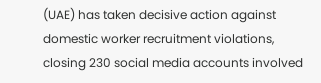(UAE) has taken decisive action against domestic worker recruitment violations, closing 230 social media accounts involved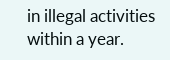in illegal activities within a year.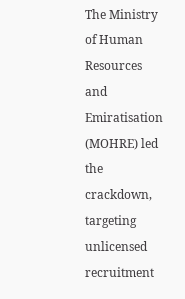The Ministry of Human Resources and Emiratisation (MOHRE) led the crackdown, targeting unlicensed recruitment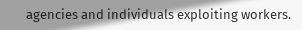agencies and individuals exploiting workers.